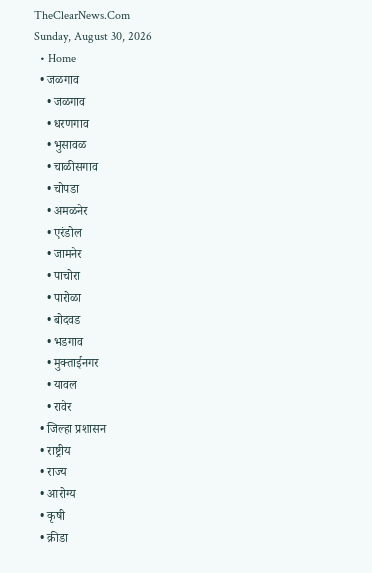TheClearNews.Com
Sunday, August 30, 2026
  • Home
  • जळगाव
    • जळगाव
    • धरणगाव
    • भुसावळ
    • चाळीसगाव
    • चोपडा
    • अमळनेर
    • एरंडोल
    • जामनेर
    • पाचोरा
    • पारोळा
    • बोदवड
    • भडगाव
    • मुक्ताईनगर
    • यावल
    • रावेर
  • जिल्हा प्रशासन
  • राष्ट्रीय
  • राज्य
  • आरोग्य
  • कृषी
  • क्रीडा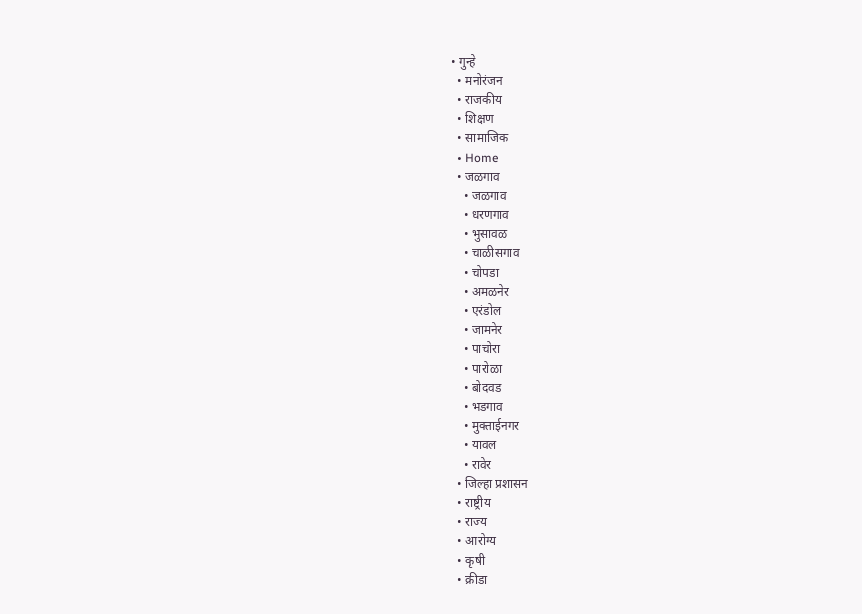• गुन्हे
  • मनोरंजन
  • राजकीय
  • शिक्षण
  • सामाजिक
  • Home
  • जळगाव
    • जळगाव
    • धरणगाव
    • भुसावळ
    • चाळीसगाव
    • चोपडा
    • अमळनेर
    • एरंडोल
    • जामनेर
    • पाचोरा
    • पारोळा
    • बोदवड
    • भडगाव
    • मुक्ताईनगर
    • यावल
    • रावेर
  • जिल्हा प्रशासन
  • राष्ट्रीय
  • राज्य
  • आरोग्य
  • कृषी
  • क्रीडा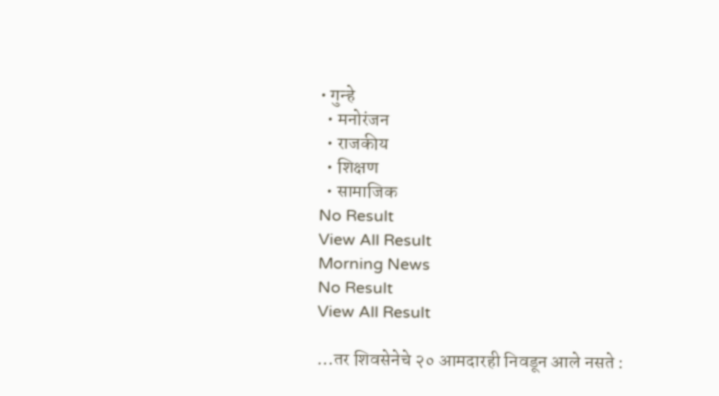• गुन्हे
  • मनोरंजन
  • राजकीय
  • शिक्षण
  • सामाजिक
No Result
View All Result
Morning News
No Result
View All Result

…तर शिवसेनेचे २० आमदारही निवडून आले नसते :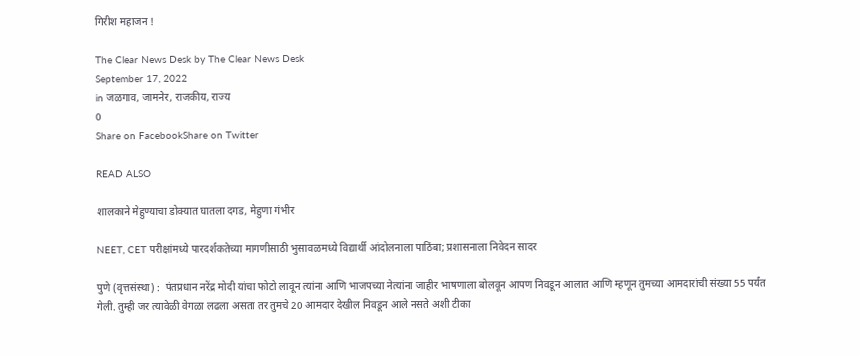गिरीश महाजन !

The Clear News Desk by The Clear News Desk
September 17, 2022
in जळगाव, जामनेर, राजकीय, राज्य
0
Share on FacebookShare on Twitter

READ ALSO

शालकाने मेहुण्याचा डोक्यात घातला दगड, मेहुणा गंभीर

NEET, CET परीक्षांमध्ये पारदर्शकतेच्या मागणीसाठी भुसावळमध्ये विद्यार्थी आंदोलनाला पाठिंबा; प्रशासनाला निवेदन सादर

पुणे (वृत्तसंस्था) :  पंतप्रधान नरेंद्र मोदी यांचा फोटो लावून त्यांना आणि भाजपच्या नेत्यांना जाहीर भाषणाला बोलवून आपण निवडून आलात आणि म्हणून तुमच्या आमदारांची संख्या 55 पर्यंत गेली. तुम्ही जर त्यावेळी वेगळा लढला असता तर तुमचे 20 आमदार देखील निवडून आले नसते अशी टीका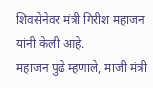शिवसेनेवर मंत्री गिरीश महाजन यांनी केली आहे.
महाजन पुढे म्हणाले, माजी मंत्री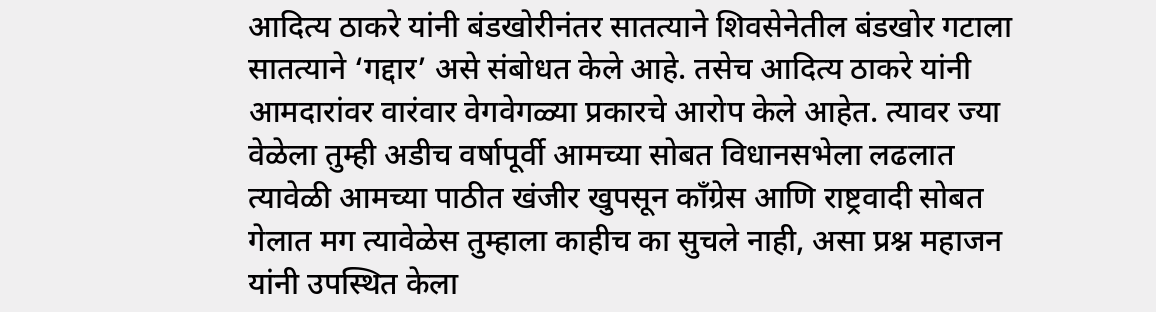आदित्य ठाकरे यांनी बंडखोरीनंतर सातत्याने शिवसेनेतील बंडखोर गटाला सातत्याने ‘गद्दार’ असे संबोधत केले आहे. तसेच आदित्य ठाकरे यांनी आमदारांवर वारंवार वेगवेगळ्या प्रकारचे आरोप केले आहेत. त्यावर ज्या वेळेला तुम्ही अडीच वर्षापूर्वी आमच्या सोबत विधानसभेला लढलात त्यावेळी आमच्या पाठीत खंजीर खुपसून काँग्रेस आणि राष्ट्रवादी सोबत गेलात मग त्यावेळेस तुम्हाला काहीच का सुचले नाही, असा प्रश्न महाजन यांनी उपस्थित केला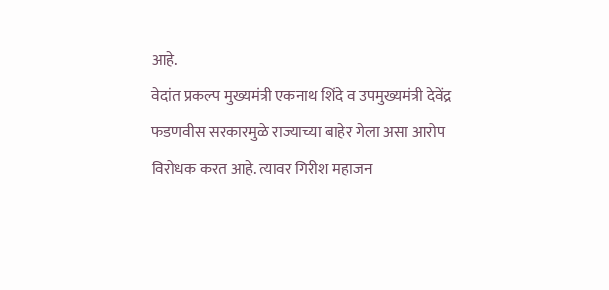आहे.
वेदांत प्रकल्प मुख्यमंत्री एकनाथ शिंदे व उपमुख्यमंत्री देवेंद्र फडणवीस सरकारमुळे राज्याच्या बाहेर गेला असा आरोप विरोधक करत आहे. त्यावर गिरीश महाजन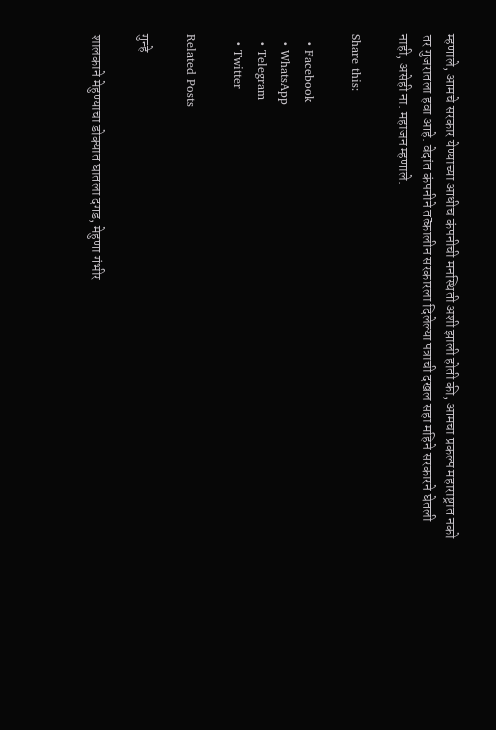म्हणाले, आमचे सरकार येण्याच्या आधीच कंपनीची मनस्थिती अशी झाली होती की, आमचा प्रकल्प महाराष्ट्रात नको तर गुजरातला हवा आहे. वेदांत कंपनीने तत्कालीन सरकारला दिलेल्या पत्राची दखल सहा महिने सरकारने घेतली नाही, असेही ना. महाजन म्हणाले.

Share this:

  • Facebook
  • WhatsApp
  • Telegram
  • Twitter

Related Posts

गुन्हे

शालकाने मेहुण्याचा डोक्यात घातला दगड, मेहुणा गंभीर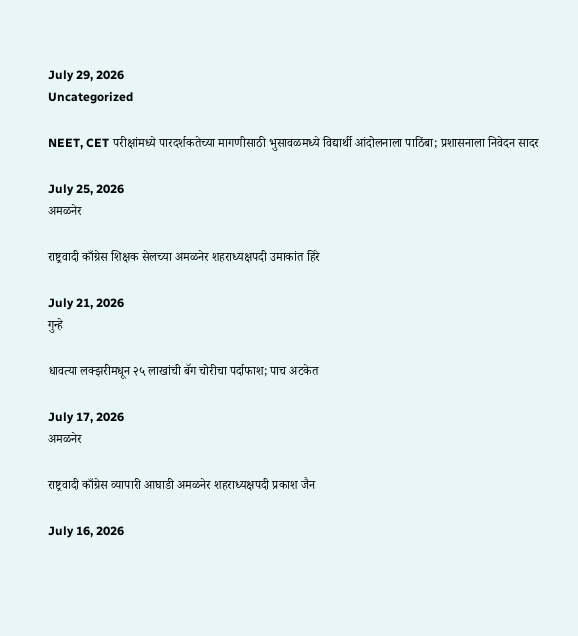July 29, 2026
Uncategorized

NEET, CET परीक्षांमध्ये पारदर्शकतेच्या मागणीसाठी भुसावळमध्ये विद्यार्थी आंदोलनाला पाठिंबा; प्रशासनाला निवेदन सादर

July 25, 2026
अमळनेर

राष्ट्रवादी काँग्रेस शिक्षक सेलच्या अमळनेर शहराध्यक्षपदी उमाकांत हिरे

July 21, 2026
गुन्हे

धावत्या लक्झरीमधून २५ लाखांची बॅग चोरीचा पर्दाफाश; पाच अटकेत

July 17, 2026
अमळनेर

राष्ट्रवादी काँग्रेस व्यापारी आघाडी अमळनेर शहराध्यक्षपदी प्रकाश जैन

July 16, 2026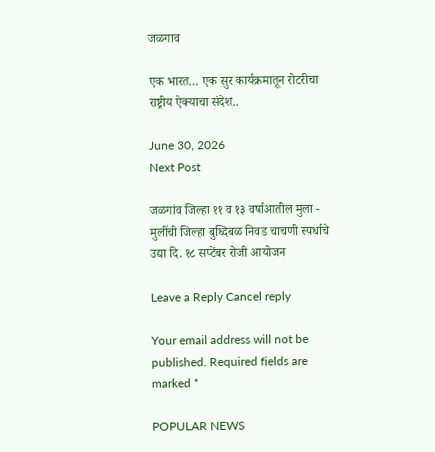जळगाव

एक भारत… एक सुर कार्यक्रमातून रोटरीचा राष्ट्रीय ऐक्याचा संदेश..

June 30, 2026
Next Post

जळगांव जिल्हा ११ व १३ वर्षाआतील मुला - मुलींची जिल्हा बुध्दिबळ निवड चाचणी स्पर्धाचे उद्या दि. १८ सप्टेंबर रोजी आयोजन

Leave a Reply Cancel reply

Your email address will not be published. Required fields are marked *

POPULAR NEWS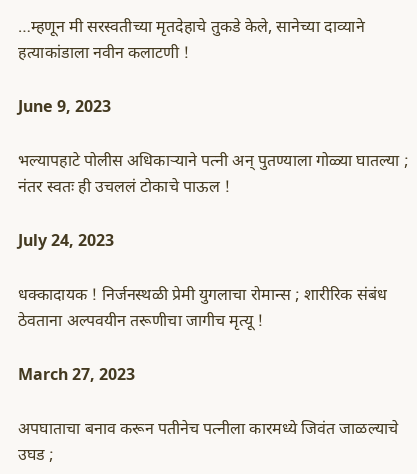…म्हणून मी सरस्वतीच्या मृतदेहाचे तुकडे केले, सानेच्या दाव्याने हत्याकांडाला नवीन कलाटणी !

June 9, 2023

भल्यापहाटे पोलीस अधिकाऱ्याने पत्नी अन् पुतण्याला गोळ्या घातल्या ; नंतर स्वतः ही उचललं टोकाचे पाऊल !

July 24, 2023

धक्कादायक ! निर्जनस्थळी प्रेमी युगलाचा रोमान्स ; शारीरिक संबंध ठेवताना अल्पवयीन तरूणीचा जागीच मृत्यू !

March 27, 2023

अपघाताचा बनाव करून पतीनेच पत्नीला कारमध्ये जिवंत जाळल्याचे उघड ;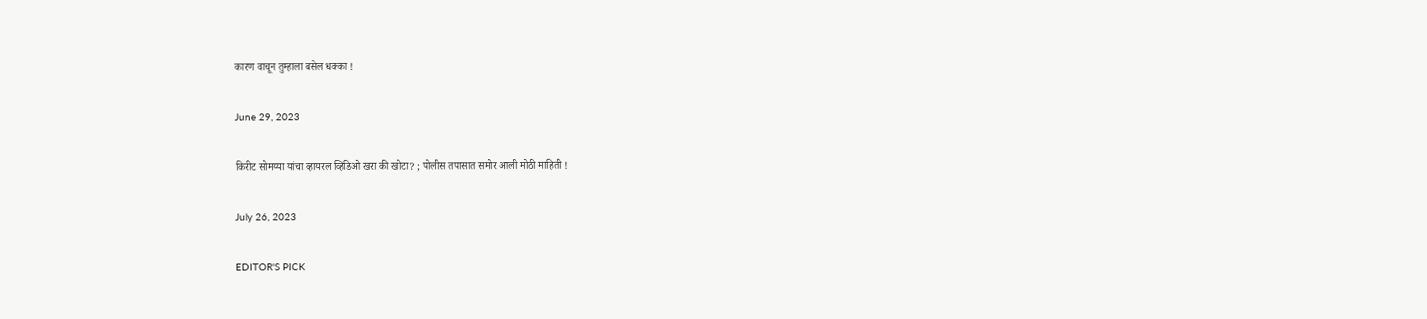कारण वाचून तुम्हाला बसेल धक्का !

June 29, 2023

किरीट सोमय्या यांचा व्हायरल व्हिडिओ खरा की खोटा? ; पोलीस तपासात समोर आली मोठी माहिती !

July 26, 2023

EDITOR'S PICK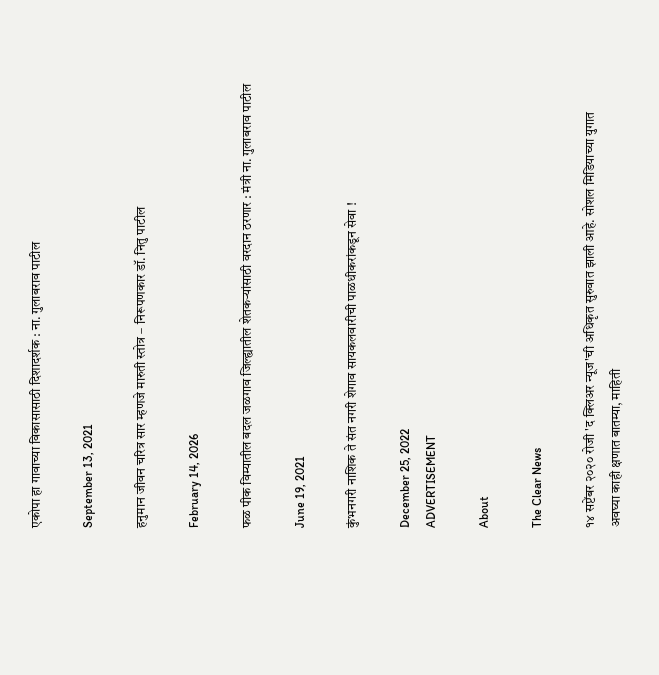एकोपा हा गावाच्या विकासासाठी दिशादर्शक : ना. गुलाबराव पाटील

September 13, 2021

हनुमान जीवन चरित्र सार म्हणजे मारुती स्तोत्र – निरूपणकार डॉ. नितु पाटील

February 14, 2026

फळ पीक विम्यातील बदल जळगाव जिल्ह्यातील शेतकऱ्यांसाठी वरदान ठरणार : मंत्री ना. गुलाबराव पाटील

June 19, 2021

कुंभनगरी नाशिक ते संत नगरी शेगाव सायकलवारीची पाळधीकरांकडून सेवा !

December 25, 2022
ADVERTISEMENT

About

The Clear News

१४ सप्टेंबर २०२० रोजी 'द क्लिअर न्यूज'ची अधिकृत सुरुवात झाली आहे. सोशल मिडियाच्या युगात अवघ्या काही क्षणात बातम्या, माहिती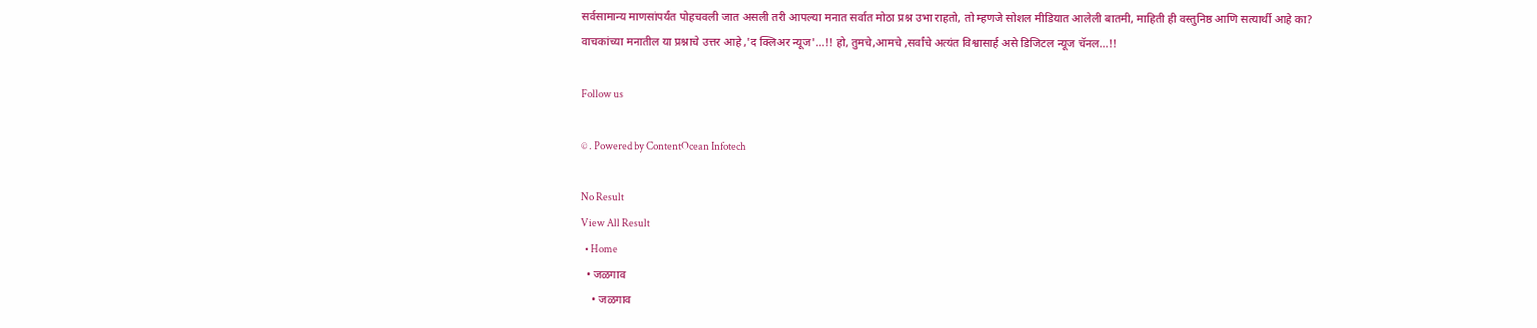सर्वसामान्य माणसांपर्यंत पोहचवली जात असली तरी आपल्या मनात सर्वात मोठा प्रश्न उभा राहतो, तो म्हणजे सोशल मीडियात आलेली बातमी, माहिती ही वस्तुनिष्ठ आणि सत्यार्थी आहे का? वाचकांच्या मनातील या प्रश्नाचे उत्तर आहे ,'द क्लिअर न्यूज'...!! हो, तुमचे,आमचे ,सर्वांचे अत्यंत विश्वासार्ह असे डिजिटल न्यूज चॅनल...!!

Follow us

© . Powered by ContentOcean Infotech

No Result
View All Result
  • Home
  • जळगाव
    • जळगाव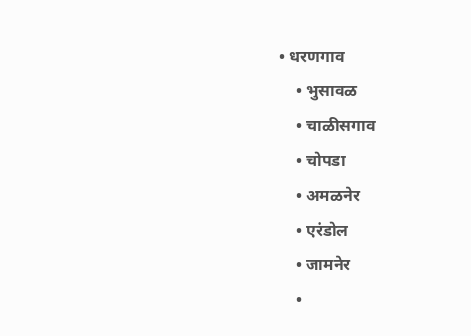• धरणगाव
    • भुसावळ
    • चाळीसगाव
    • चोपडा
    • अमळनेर
    • एरंडोल
    • जामनेर
    •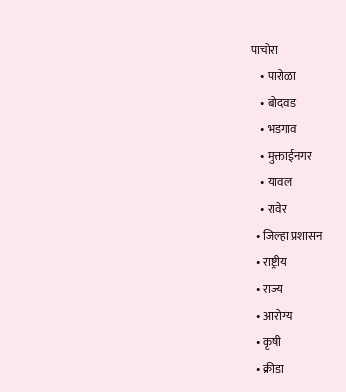पाचोरा
    • पारोळा
    • बोदवड
    • भडगाव
    • मुक्ताईनगर
    • यावल
    • रावेर
  • जिल्हा प्रशासन
  • राष्ट्रीय
  • राज्य
  • आरोग्य
  • कृषी
  • क्रीडा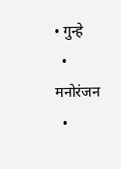• गुन्हे
  • मनोरंजन
  •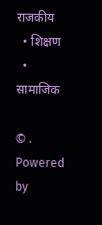राजकीय
  • शिक्षण
  • सामाजिक

© . Powered by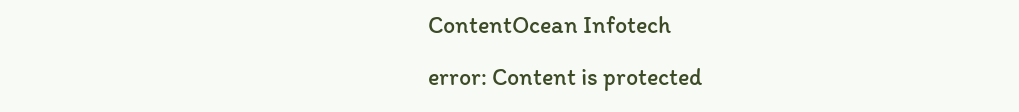ContentOcean Infotech

error: Content is protected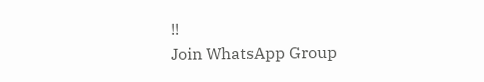!!
Join WhatsApp Group